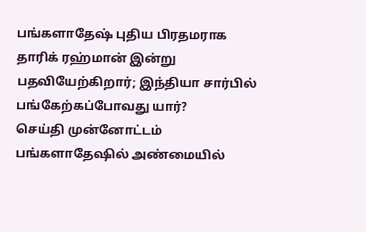பங்களாதேஷ் புதிய பிரதமராக தாரிக் ரஹ்மான் இன்று பதவியேற்கிறார்; இந்தியா சார்பில் பங்கேற்கப்போவது யார்?
செய்தி முன்னோட்டம்
பங்களாதேஷில் அண்மையில்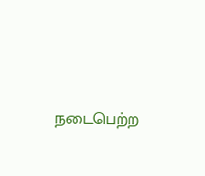நடைபெற்ற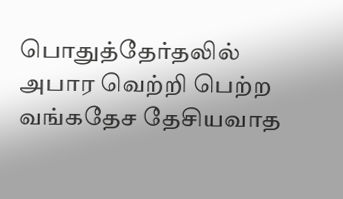பொதுத்தேர்தலில் அபார வெற்றி பெற்ற வங்கதேச தேசியவாத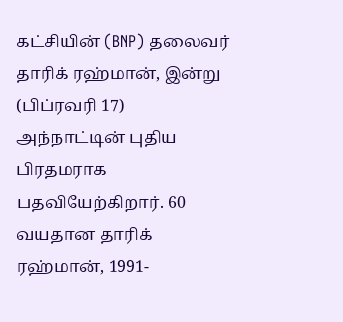கட்சியின் (BNP) தலைவர் தாரிக் ரஹ்மான், இன்று (பிப்ரவரி 17) அந்நாட்டின் புதிய பிரதமராக பதவியேற்கிறார். 60 வயதான தாரிக் ரஹ்மான், 1991-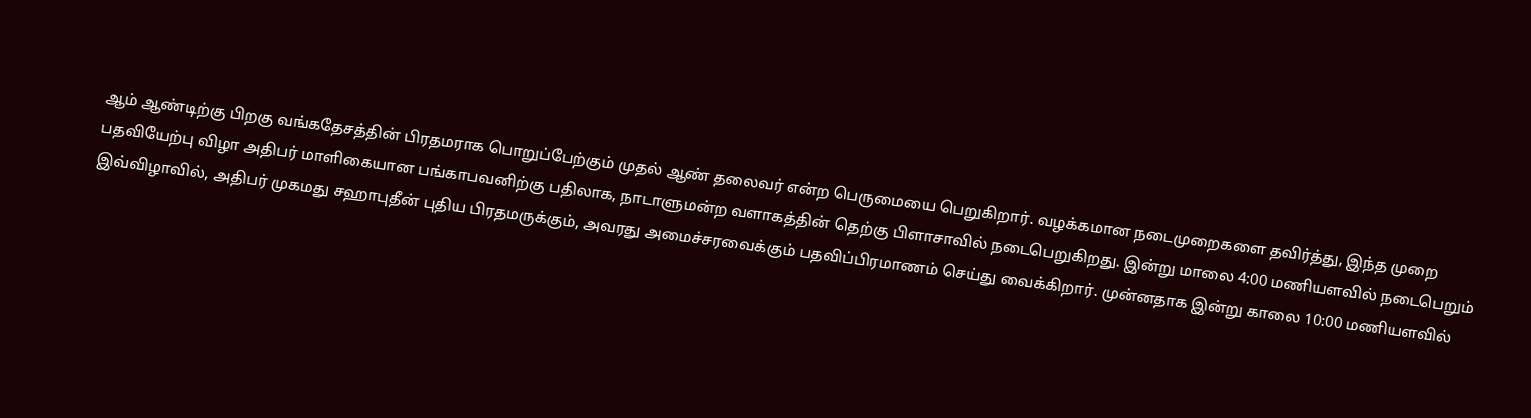ஆம் ஆண்டிற்கு பிறகு வங்கதேசத்தின் பிரதமராக பொறுப்பேற்கும் முதல் ஆண் தலைவர் என்ற பெருமையை பெறுகிறார். வழக்கமான நடைமுறைகளை தவிர்த்து, இந்த முறை பதவியேற்பு விழா அதிபர் மாளிகையான பங்காபவனிற்கு பதிலாக, நாடாளுமன்ற வளாகத்தின் தெற்கு பிளாசாவில் நடைபெறுகிறது. இன்று மாலை 4:00 மணியளவில் நடைபெறும் இவ்விழாவில், அதிபர் முகமது சஹாபுதீன் புதிய பிரதமருக்கும், அவரது அமைச்சரவைக்கும் பதவிப்பிரமாணம் செய்து வைக்கிறார். முன்னதாக இன்று காலை 10:00 மணியளவில்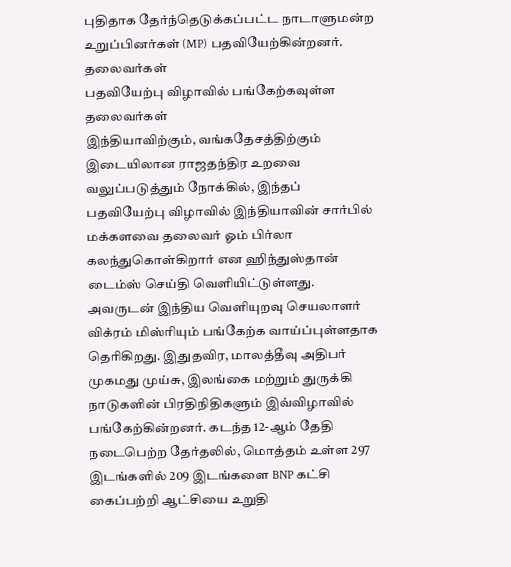புதிதாக தேர்ந்தெடுக்கப்பட்ட நாடாளுமன்ற உறுப்பினர்கள் (MP) பதவியேற்கின்றனர்.
தலைவர்கள்
பதவியேற்பு விழாவில் பங்கேற்கவுள்ள தலைவர்கள்
இந்தியாவிற்கும், வங்கதேசத்திற்கும் இடையிலான ராஜதந்திர உறவை வலுப்படுத்தும் நோக்கில், இந்தப் பதவியேற்பு விழாவில் இந்தியாவின் சார்பில் மக்களவை தலைவர் ஓம் பிர்லா கலந்துகொள்கிறார் என ஹிந்துஸ்தான் டைம்ஸ் செய்தி வெளியிட்டுள்ளது. அவருடன் இந்திய வெளியுறவு செயலாளர் விக்ரம் மிஸ்ரியும் பங்கேற்க வாய்ப்புள்ளதாக தெரிகிறது. இதுதவிர, மாலத்தீவு அதிபர் முகமது முய்சு, இலங்கை மற்றும் துருக்கி நாடுகளின் பிரதிநிதிகளும் இவ்விழாவில் பங்கேற்கின்றனர். கடந்த 12-ஆம் தேதி நடைபெற்ற தேர்தலில், மொத்தம் உள்ள 297 இடங்களில் 209 இடங்களை BNP கட்சி கைப்பற்றி ஆட்சியை உறுதி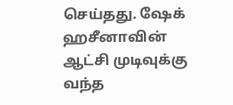செய்தது. ஷேக் ஹசீனாவின் ஆட்சி முடிவுக்கு வந்த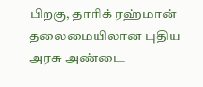பிறகு, தாரிக் ரஹ்மான் தலைமையிலான புதிய அரசு அண்டை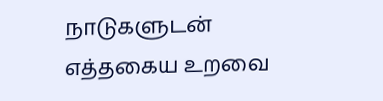நாடுகளுடன் எத்தகைய உறவை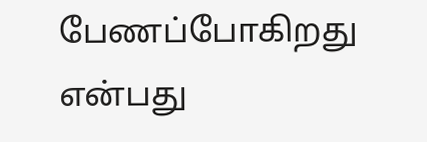பேணப்போகிறது என்பது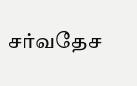சர்வதேச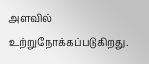அளவில் உற்றுநோக்கப்படுகிறது.